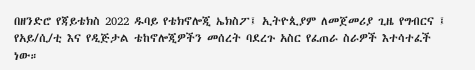በዘንድሮ የጃይቴክስ 2022 ዱባይ የቴክኖሎጂ ኤክስፖ፤ ኢትዮጲያም ለመጀመሪያ ጊዜ የግብርና ፤ የአይ/ሲ/ቲ እና የዲጅታል ቴከኖሎጂዎችን መሰረት ባደረጉ አስር የፈጠራ ስራዎች እተሳተፈች ነው።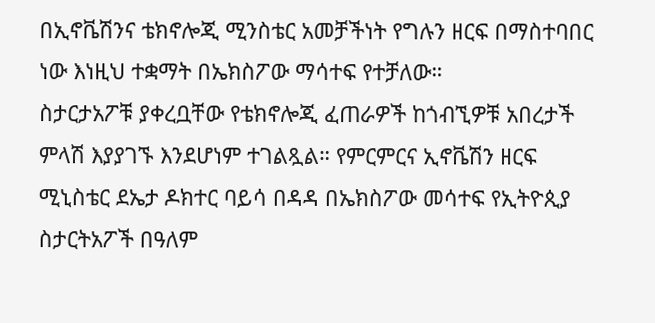በኢኖቬሽንና ቴክኖሎጂ ሚንስቴር አመቻችነት የግሉን ዘርፍ በማስተባበር ነው እነዚህ ተቋማት በኤክስፖው ማሳተፍ የተቻለው።
ስታርታአፖቹ ያቀረቧቸው የቴክኖሎጂ ፈጠራዎች ከጎብኚዎቹ አበረታች ምላሽ እያያገኙ እንደሆነም ተገልጿል። የምርምርና ኢኖቬሽን ዘርፍ ሚኒስቴር ደኤታ ዶክተር ባይሳ በዳዳ በኤክስፖው መሳተፍ የኢትዮጲያ ስታርትአፖች በዓለም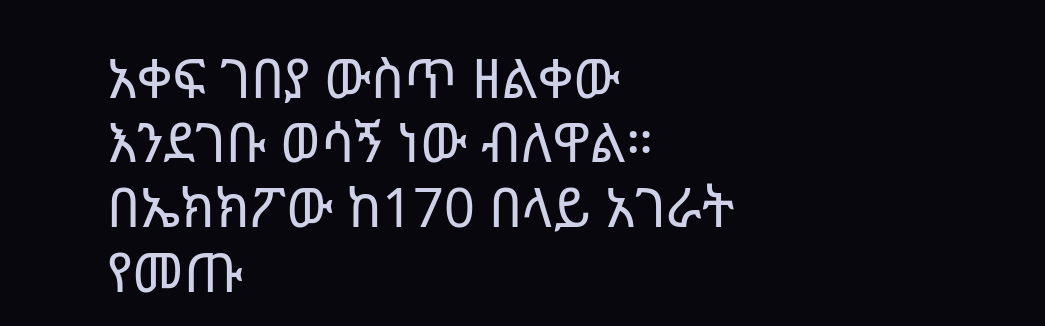አቀፍ ገበያ ውስጥ ዘልቀው እንደገቡ ወሳኝ ነው ብለዋል።
በኤክክፖው ከ170 በላይ አገራት የመጡ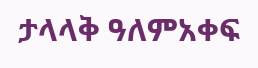ታላላቅ ዓለምአቀፍ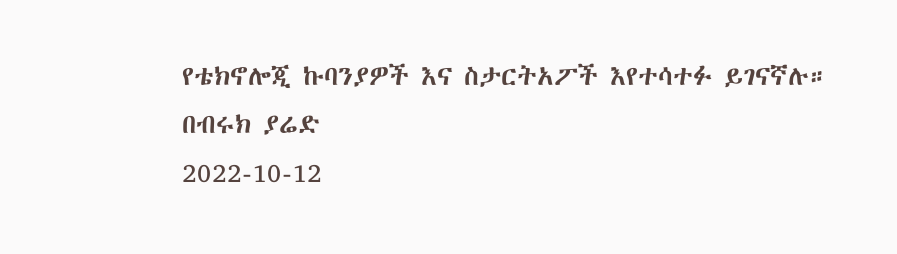የቴክኖሎጂ ኩባንያዎች እና ስታርትአፖች እየተሳተፉ ይገናኛሉ።
በብሩክ ያሬድ
2022-10-12